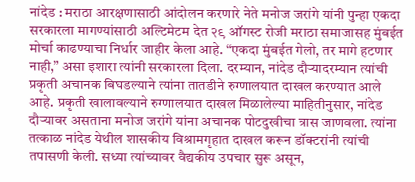नांदेड : मराठा आरक्षणासाठी आंदोलन करणारे नेते मनोज जरांगे यांनी पुन्हा एकदा सरकारला मागण्यांसाठी अल्टिमेटम देत २९ ऑगस्ट रोजी मराठा समाजासह मुंबईत मोर्चा काढण्याचा निर्धार जाहीर केला आहे. “एकदा मुंबईत गेलो, तर मागे हटणार नाही,” असा इशारा त्यांनी सरकारला दिला. दरम्यान, नांदेड दौऱ्यादरम्यान त्यांची प्रकृती अचानक बिघडल्याने त्यांना तातडीने रुग्णालयात दाखल करण्यात आले आहे. प्रकृती खालावल्याने रुग्णालयात दाखल मिळालेल्या माहितीनुसार, नांदेड दौऱ्यावर असताना मनोज जरांगे यांना अचानक पोटदुखीचा त्रास जाणवला. त्यांना तत्काळ नांदेड येथील शासकीय विश्रामगृहात दाखल करून डॉक्टरांनी त्यांची तपासणी केली. सध्या त्यांच्यावर वैद्यकीय उपचार सुरू असून,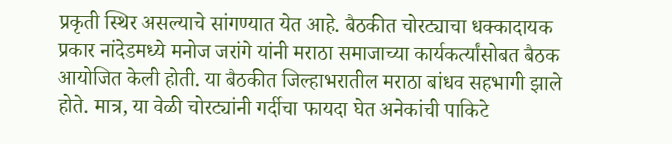प्रकृती स्थिर असल्याचे सांगण्यात येत आहे. बैठकीत चोरट्याचा धक्कादायक प्रकार नांदेडमध्ये मनोज जरांगे यांनी मराठा समाजाच्या कार्यकर्त्यांसोबत बैठक आयोजित केली होती. या बैठकीत जिल्हाभरातील मराठा बांधव सहभागी झाले होते. मात्र, या वेळी चोरट्यांनी गर्दीचा फायदा घेत अनेकांची पाकिटे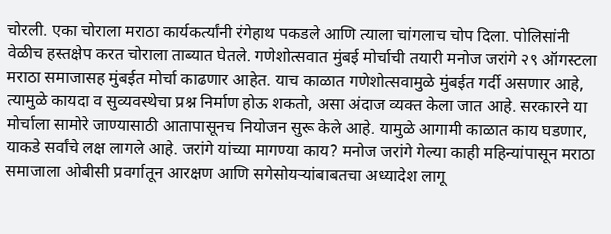चोरली. एका चोराला मराठा कार्यकर्त्यांनी रंगेहाथ पकडले आणि त्याला चांगलाच चोप दिला. पोलिसांनी वेळीच हस्तक्षेप करत चोराला ताब्यात घेतले. गणेशोत्सवात मुंबई मोर्चाची तयारी मनोज जरांगे २९ ऑगस्टला मराठा समाजासह मुंबईत मोर्चा काढणार आहेत. याच काळात गणेशोत्सवामुळे मुंबईत गर्दी असणार आहे, त्यामुळे कायदा व सुव्यवस्थेचा प्रश्न निर्माण होऊ शकतो, असा अंदाज व्यक्त केला जात आहे. सरकारने या मोर्चाला सामोरे जाण्यासाठी आतापासूनच नियोजन सुरू केले आहे. यामुळे आगामी काळात काय घडणार, याकडे सर्वांचे लक्ष लागले आहे. जरांगे यांच्या मागण्या काय? मनोज जरांगे गेल्या काही महिन्यांपासून मराठा समाजाला ओबीसी प्रवर्गातून आरक्षण आणि सगेसोयऱ्यांबाबतचा अध्यादेश लागू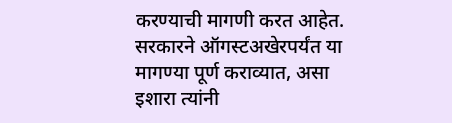करण्याची मागणी करत आहेत. सरकारने ऑगस्टअखेरपर्यंत या मागण्या पूर्ण कराव्यात, असा इशारा त्यांनी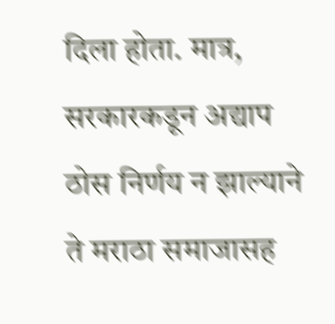दिला होता. मात्र, सरकारकडून अद्याप ठोस निर्णय न झाल्याने ते मराठा समाजासह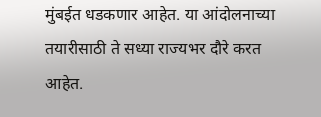मुंबईत धडकणार आहेत. या आंदोलनाच्या तयारीसाठी ते सध्या राज्यभर दौरे करत आहेत.